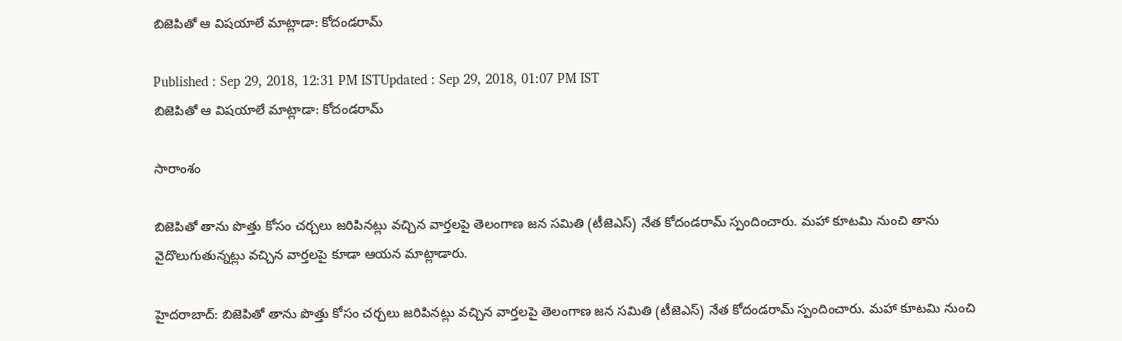బిజెపితో ఆ విషయాలే మాట్లాడా: కోదండరామ్

Published : Sep 29, 2018, 12:31 PM ISTUpdated : Sep 29, 2018, 01:07 PM IST
బిజెపితో ఆ విషయాలే మాట్లాడా: కోదండరామ్

సారాంశం

బిజెపితో తాను పొత్తు కోసం చర్చలు జరిపినట్లు వచ్చిన వార్తలపై తెలంగాణ జన సమితి (టీజెఎస్) నేత కోదండరామ్ స్పందించారు. మహా కూటమి నుంచి తాను వైదొలుగుతున్నట్లు వచ్చిన వార్తలపై కూడా ఆయన మాట్లాడారు.

హైదరాబాద్: బిజెపితో తాను పొత్తు కోసం చర్చలు జరిపినట్లు వచ్చిన వార్తలపై తెలంగాణ జన సమితి (టీజెఎస్) నేత కోదండరామ్ స్పందించారు. మహా కూటమి నుంచి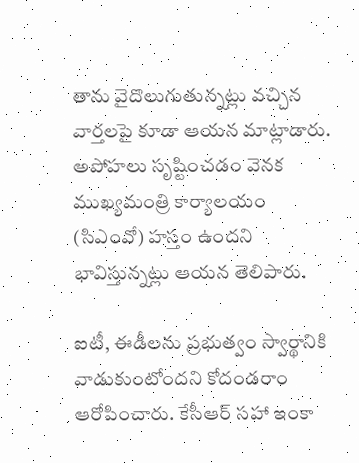తాను వైదొలుగుతున్నట్లు వచ్చిన వార్తలపై కూడా ఆయన మాట్లాడారు. అపోహలు సృష్టించడం వెనక ముఖ్యమంత్రి కార్యాలయం (సిఎంవో) హస్తం ఉందని భావిస్తున్నట్లు ఆయన తెలిపారు.

ఐటీ, ఈడీలను ప్రభుత్వం స్వార్థానికి వాడుకుంటోందని కోదండరాం ఆరోపించారు. కేసీఆర్‌ సహా ఇంకా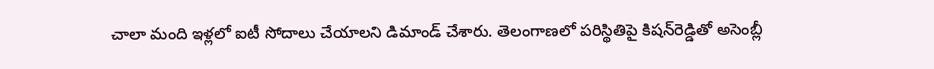చాలా మంది ఇళ్లలో ఐటీ సోదాలు చేయాలని డిమాండ్ చేశారు. తెలంగాణలో పరిస్థితిపై కిషన్‌రెడ్డితో అసెంబ్లీ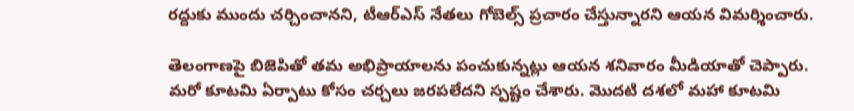రద్దుకు ముందు చర్చించానని, టీఆర్‌ఎస్‌ నేతలు గోబెల్స్‌ ప్రచారం చేస్తున్నారని ఆయన విమర్శించారు.

తెలంగాణపై బిజెపితో తమ అభిప్రాయాలను పంచుకున్నట్లు ఆయన శనివారం మీడియాతో చెప్పారు. మరో కూటమి ఏర్పాటు కోసం చర్చలు జరపలేదని స్పష్టం చేశారు. మొదటి దశలో మహా కూటమి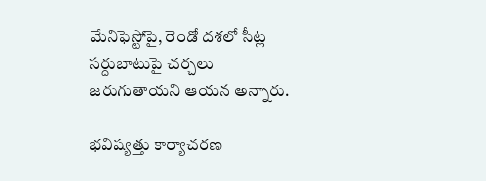మేనిఫెస్టోపై, రెండో దశలో సీట్ల సర్దుబాటుపై చర్చలు జరుగుతాయని ఆయన అన్నారు.

భవిష్యత్తు కార్యాచరణ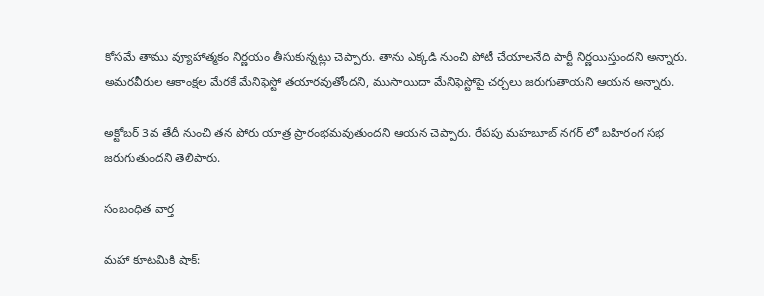కోసమే తాము వ్యూహాత్మకం నిర్ణయం తీసుకున్నట్లు చెప్పారు. తాను ఎక్కడి నుంచి పోటీ చేయాలనేది పార్టీ నిర్ణయిస్తుందని అన్నారు. అమరవీరుల ఆకాంక్షల మేరకే మేనిఫెస్టో తయారవుతోందని, ముసాయిదా మేనిఫెస్టోపై చర్చలు జరుగుతాయని ఆయన అన్నారు.

అక్టోబర్ 3వ తేదీ నుంచి తన పోరు యాత్ర ప్రారంభమవుతుందని ఆయన చెప్పారు. రేపపు మహబూబ్ నగర్ లో బహిరంగ సభ జరుగుతుందని తెలిపారు.

సంబంధిత వార్త

మహా కూటమికి షాక్: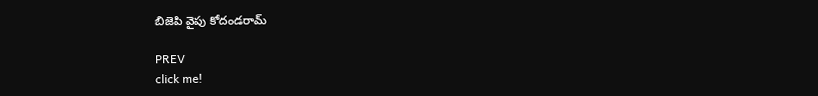బిజెపి వైపు కోదండరామ్

PREV
click me!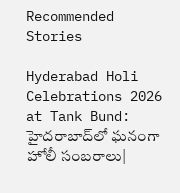Recommended Stories

Hyderabad Holi Celebrations 2026 at Tank Bund: హైదరాబాద్‌లో ఘనంగా హోలీ సంబరాలు|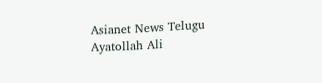Asianet News Telugu
Ayatollah Ali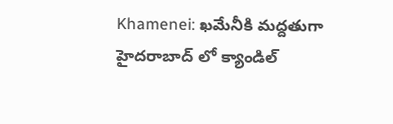Khamenei: ఖమేనీకి మద్దతుగా హైదరాబాద్ లో క్యాండిల్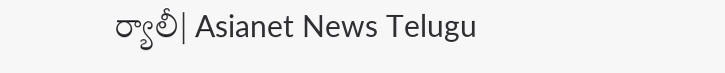ర్యాలీ| Asianet News Telugu